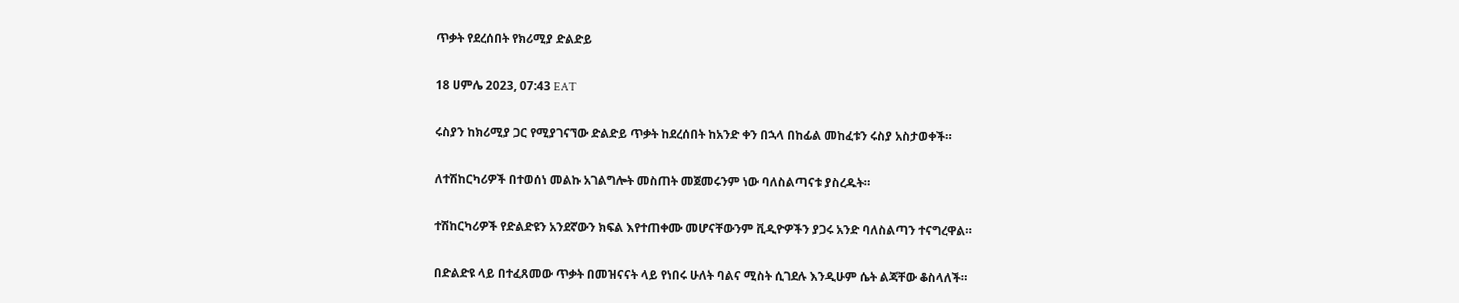ጥቃት የደረሰበት የክሪሚያ ድልድይ

18 ሀምሌ 2023, 07:43 EAT

ሩስያን ከክሪሚያ ጋር የሚያገናኘው ድልድይ ጥቃት ከደረሰበት ከአንድ ቀን በኋላ በከፊል መከፈቱን ሩስያ አስታወቀች።

ለተሽከርካሪዎች በተወሰነ መልኩ አገልግሎት መስጠት መጀመሩንም ነው ባለስልጣናቱ ያስረዱት።

ተሽከርካሪዎች የድልድዩን አንደኛውን ክፍል እየተጠቀሙ መሆናቸውንም ቪዲዮዎችን ያጋሩ አንድ ባለስልጣን ተናግረዋል።

በድልድዩ ላይ በተፈጸመው ጥቃት በመዝናናት ላይ የነበሩ ሁለት ባልና ሚስት ሲገደሉ እንዲሁም ሴት ልጃቸው ቆስላለች።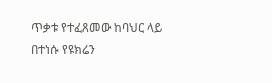ጥቃቱ የተፈጸመው ከባህር ላይ በተነሱ የዩክሬን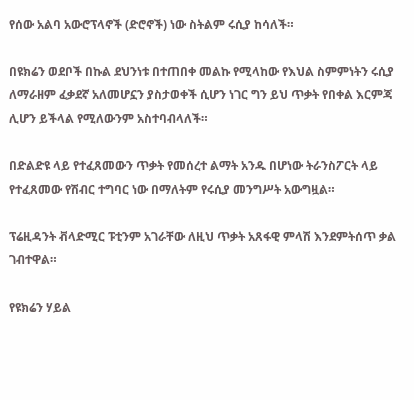የሰው አልባ አውሮፕላኖች (ድሮኖች) ነው ስትልም ሩሲያ ከሳለች።

በዩክሬን ወደቦች በኩል ደህንነቱ በተጠበቀ መልኩ የሚላከው የእህል ስምምነትን ሩሲያ ለማራዘም ፈቃደኛ አለመሆኗን ያስታወቀች ሲሆን ነገር ግን ይህ ጥቃት የበቀል እርምጃ ሊሆን ይችላል የሚለውንም አስተባብላለች።

በድልድዩ ላይ የተፈጸመውን ጥቃት የመሰረተ ልማት አንዱ በሆነው ትራንስፖርት ላይ የተፈጸመው የሽብር ተግባር ነው በማለትም የሩሲያ መንግሥት አውግዟል።

ፕሬዚዳንት ቭላድሚር ፑቲንም አገራቸው ለዚህ ጥቃት አጸፋዊ ምላሽ እንደምትሰጥ ቃል ገብተዋል።

የዩክሬን ሃይል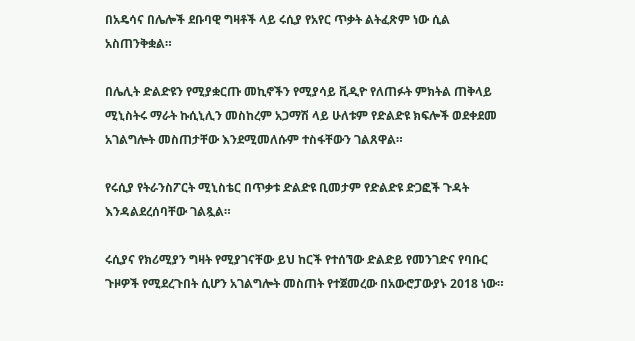በአዴሳና በሌሎች ደቡባዊ ግዛቶች ላይ ሩሲያ የአየር ጥቃት ልትፈጽም ነው ሲል አስጠንቅቋል።

በሌሊት ድልድዩን የሚያቋርጡ መኪኖችን የሚያሳይ ቪዲዮ የለጠፉት ምክትል ጠቅላይ ሚኒስትሩ ማራት ኩሲኒሊን መስከረም አጋማሽ ላይ ሁለቱም የድልድዩ ክፍሎች ወደቀደመ አገልግሎት መስጠታቸው እንደሚመለሱም ተስፋቸውን ገልጸዋል።

የሩሲያ የትራንስፖርት ሚኒስቴር በጥቃቱ ድልድዩ ቢመታም የድልድዩ ድጋፎች ጉዳት እንዳልደረሰባቸው ገልጿል።

ሩሲያና የክሪሚያን ግዛት የሚያገናቸው ይህ ከርች የተሰኘው ድልድይ የመንገድና የባቡር ጉዞዎች የሚደረጉበት ሲሆን አገልግሎት መስጠት የተጀመረው በአውሮፓውያኑ 2018 ነው።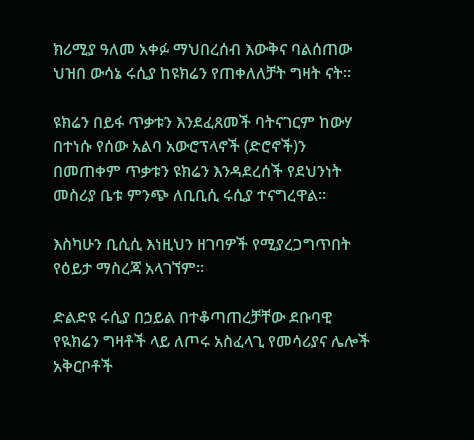ክሪሚያ ዓለመ አቀፉ ማህበረሰብ እውቅና ባልሰጠው ህዝበ ውሳኔ ሩሲያ ከዩክሬን የጠቀለለቻት ግዛት ናት።

ዩክሬን በይፋ ጥቃቱን እንደፈጸመች ባትናገርም ከውሃ በተነሱ የሰው አልባ አውሮፕላኖች (ድሮኖች)ን በመጠቀም ጥቃቱን ዩክሬን እንዳደረሰች የደህንነት መስሪያ ቤቱ ምንጭ ለቢቢሲ ሩሲያ ተናግረዋል።

እስካሁን ቢሲሲ እነዚህን ዘገባዎች የሚያረጋግጥበት የዕይታ ማስረጃ አላገኘም።

ድልድዩ ሩሲያ በኃይል በተቆጣጠረቻቸው ደቡባዊ የዪክሬን ግዛቶች ላይ ለጦሩ አስፈላጊ የመሳሪያና ሌሎች አቅርቦቶች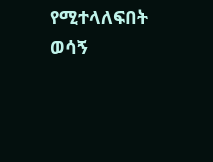የሚተላለፍበት ወሳኝ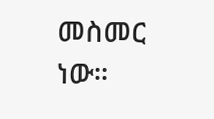መስመር ነው።